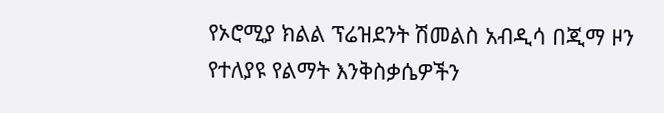የኦሮሚያ ክልል ፕሬዝደንት ሽመልስ አብዲሳ በጂማ ዞን የተለያዩ የልማት እንቅስቃሴዎችን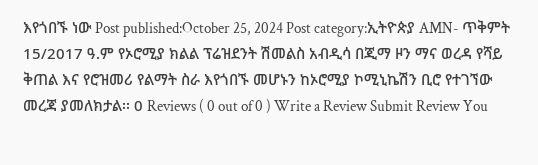እየጎበኙ ነው Post published:October 25, 2024 Post category:ኢትዮጵያ AMN- ጥቅምት 15/2017 ዓ.ም የኦሮሚያ ክልል ፕሬዝደንት ሽመልስ አብዲሳ በጂማ ዞን ማና ወረዳ የሻይ ቅጠል እና የሮዝመሪ የልማት ስራ እየጎበኙ መሆኑን ከኦሮሚያ ኮሚኒኬሽን ቢሮ የተገኘው መረጃ ያመለክታል፡፡ 0 Reviews ( 0 out of 0 ) Write a Review Submit Review You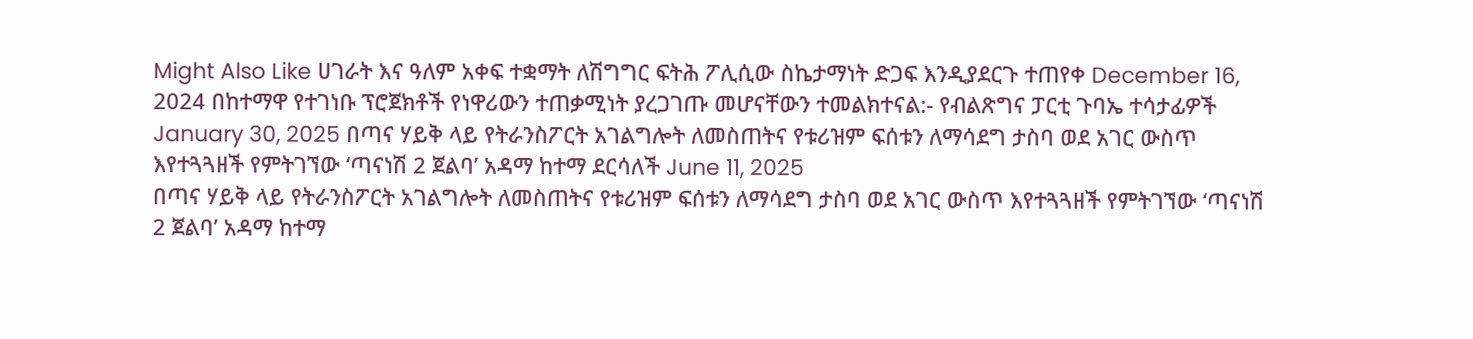Might Also Like ሀገራት እና ዓለም አቀፍ ተቋማት ለሽግግር ፍትሕ ፖሊሲው ስኬታማነት ድጋፍ እንዲያደርጉ ተጠየቀ December 16, 2024 በከተማዋ የተገነቡ ፕሮጀክቶች የነዋሪውን ተጠቃሚነት ያረጋገጡ መሆናቸውን ተመልክተናል:- የብልጽግና ፓርቲ ጉባኤ ተሳታፊዎች January 30, 2025 በጣና ሃይቅ ላይ የትራንስፖርት አገልግሎት ለመስጠትና የቱሪዝም ፍሰቱን ለማሳደግ ታስባ ወደ አገር ውስጥ እየተጓጓዘች የምትገኘው ‘ጣናነሽ 2 ጀልባ’ አዳማ ከተማ ደርሳለች June 11, 2025
በጣና ሃይቅ ላይ የትራንስፖርት አገልግሎት ለመስጠትና የቱሪዝም ፍሰቱን ለማሳደግ ታስባ ወደ አገር ውስጥ እየተጓጓዘች የምትገኘው ‘ጣናነሽ 2 ጀልባ’ አዳማ ከተማ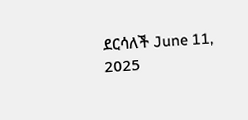ደርሳለች June 11, 2025